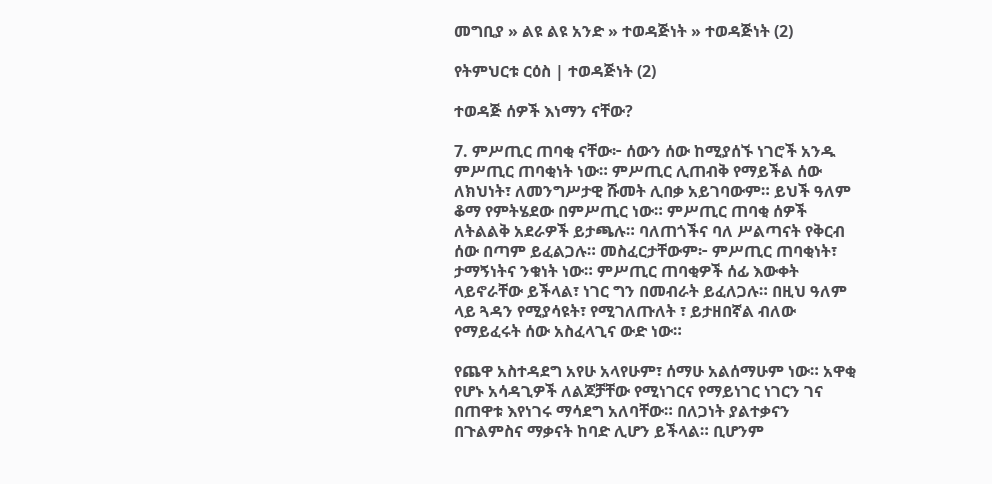መግቢያ » ልዩ ልዩ አንድ » ተወዳጅነት » ተወዳጅነት (2)

የትምህርቱ ርዕስ | ተወዳጅነት (2)

ተወዳጅ ሰዎች እነማን ናቸው?

7. ምሥጢር ጠባቂ ናቸው፦ ሰውን ሰው ከሚያሰኙ ነገሮች አንዱ ምሥጢር ጠባቂነት ነው። ምሥጢር ሊጠብቅ የማይችል ሰው ለክህነት፣ ለመንግሥታዊ ሹመት ሊበቃ አይገባውም። ይህች ዓለም ቆማ የምትሄደው በምሥጢር ነው። ምሥጢር ጠባቂ ሰዎች ለትልልቅ አደራዎች ይታጫሉ። ባለጠጎችና ባለ ሥልጣናት የቅርብ ሰው በጣም ይፈልጋሉ። መስፈርታቸውም፦ ምሥጢር ጠባቂነት፣ ታማኝነትና ንቁነት ነው። ምሥጢር ጠባቂዎች ሰፊ እውቀት ላይኖራቸው ይችላል፣ ነገር ግን በመብራት ይፈለጋሉ። በዚህ ዓለም ላይ ጓዳን የሚያሳዩት፣ የሚገለጡለት ፣ ይታዘበኛል ብለው የማይፈሩት ሰው አስፈላጊና ውድ ነው።

የጨዋ አስተዳደግ አየሁ አላየሁም፣ ሰማሁ አልሰማሁም ነው። አዋቂ የሆኑ አሳዳጊዎች ለልጆቻቸው የሚነገርና የማይነገር ነገርን ገና በጠዋቱ እየነገሩ ማሳደግ አለባቸው። በለጋነት ያልተቃናን በጉልምስና ማቃናት ከባድ ሊሆን ይችላል። ቢሆንም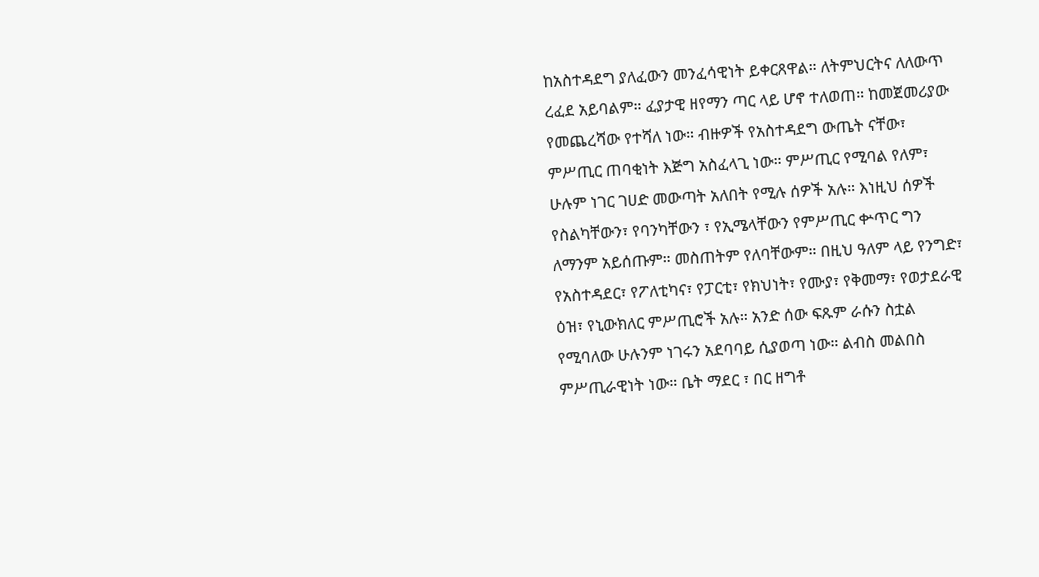ከአስተዳደግ ያለፈውን መንፈሳዊነት ይቀርጸዋል። ለትምህርትና ለለውጥ ረፈደ አይባልም። ፈያታዊ ዘየማን ጣር ላይ ሆኖ ተለወጠ። ከመጀመሪያው የመጨረሻው የተሻለ ነው። ብዙዎች የአስተዳደግ ውጤት ናቸው፣ ምሥጢር ጠባቂነት እጅግ አስፈላጊ ነው። ምሥጢር የሚባል የለም፣ ሁሉም ነገር ገሀድ መውጣት አለበት የሚሉ ሰዎች አሉ። እነዚህ ሰዎች የስልካቸውን፣ የባንካቸውን ፣ የኢሜላቸውን የምሥጢር ቍጥር ግን ለማንም አይሰጡም። መስጠትም የለባቸውም። በዚህ ዓለም ላይ የንግድ፣ የአስተዳደር፣ የፖለቲካና፣ የፓርቲ፣ የክህነት፣ የሙያ፣ የቅመማ፣ የወታደራዊ ዕዝ፣ የኒውክለር ምሥጢሮች አሉ። አንድ ሰው ፍጹም ራሱን ስቷል የሚባለው ሁሉንም ነገሩን አደባባይ ሲያወጣ ነው። ልብስ መልበስ ምሥጢራዊነት ነው። ቤት ማደር ፣ በር ዘግቶ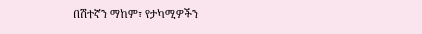በሽተኛን ማከም፣ የታካሚዎችን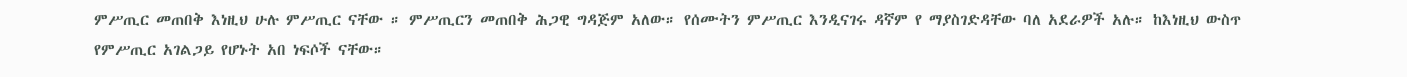ምሥጢር መጠበቅ እነዚህ ሁሉ ምሥጢር ናቸው ። ምሥጢርን መጠበቅ ሕጋዊ ግዳጅም አለው። የሰሙትን ምሥጢር እንዲናገሩ ዳኛም የ ማያስገድዳቸው ባለ አደራዎች አሉ። ከእነዚህ ውስጥ የምሥጢር አገልጋይ የሆኑት አበ ነፍሶች ናቸው።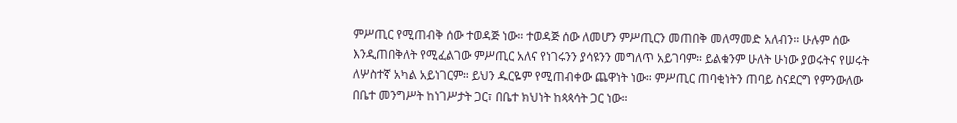ምሥጢር የሚጠብቅ ሰው ተወዳጅ ነው። ተወዳጅ ሰው ለመሆን ምሥጢርን መጠበቅ መለማመድ አለብን። ሁሉም ሰው እንዲጠበቅለት የሚፈልገው ምሥጢር አለና የነገሩንን ያሳዩንን መግለጥ አይገባም። ይልቁንም ሁለት ሁነው ያወሩትና የሠሩት ለሦስተኛ አካል አይነገርም። ይህን ዱርዬም የሚጠብቀው ጨዋነት ነው። ምሥጢር ጠባቂነትን ጠባይ ስናደርግ የምንውለው በቤተ መንግሥት ከነገሥታት ጋር፣ በቤተ ክህነት ከጳጳሳት ጋር ነው።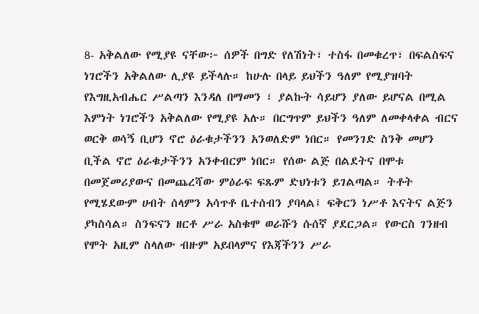8- አቅልለው የሚያዩ ናቸው፦ ሰዎች በግድ የለሽነት፣ ተስፋ በመቁረጥ፣ በፍልስፍና ነገሮችን አቅልለው ሊያዩ ይችላሉ። ከሁሉ በላይ ይህችን ዓለም የሚያዝባት የእግዚአብሔር ሥልጣን እንዳለ በማመን ፣ ያልኩት ሳይሆን ያለው ይሆናል በሚል እምነት ነገሮችን አቅልለው የሚያዩ አሉ። በርግጥም ይህችን ዓለም ለመቀላቀል ብርና ወርቅ ወሳኝ ቢሆን ኖሮ ዕራቁታችንን አንወለድም ነበር። የመንገድ ስንቅ መሆን ቢችል ኖሮ ዕራቁታችንን አንቀብርም ነበር። የሰው ልጅ በልደትና በሞቱ በመጀመሪያውና በመጨረሻው ምዕራፍ ፍጹም ድህነቱን ይገልጣል። ትቶት የሚሄደውም ሀብት ሰላምን አሳጥቶ ቤተሰብን ያባላል፤ ፍቅርን ነሥቶ እናትና ልጅን ያካስሳል። ስንፍናን ዘርቶ ሥራ አስቁሞ ወራሹን ሱሰኛ ያደርጋል። የውርስ ገንዘብ የሞት አዚም ስላለው ብዙም አይበላምና የእጃችንን ሥራ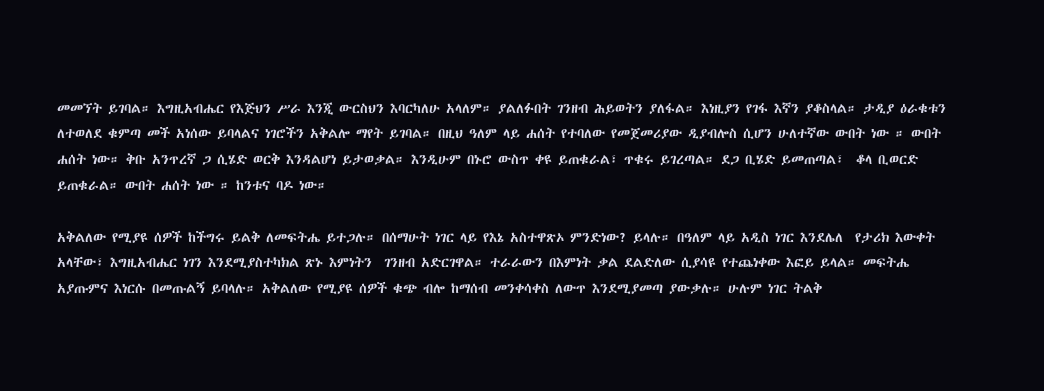መመኘት ይገባል። እግዚአብሔር የእጅህን ሥራ እንጂ ውርስህን እባርካለሁ አላለም። ያልለፉበት ገንዘብ ሕይወትን ያለፋል። እነዚያን የገፋ እኛን ያቆስላል። ታዲያ ዕራቁቱን ለተወለደ ቁምጣ መች አነሰው ይባላልና ነገሮችን አቅልሎ ማየት ይገባል። በዚህ ዓለም ላይ ሐሰት የተባለው የመጀመሪያው ዲያብሎስ ሲሆን ሁለተኛው ውበት ነው ። ውበት ሐሰት ነው። ቅቡ አንጥረኛ ጋ ሲሄድ ወርቅ እንዳልሆነ ይታወቃል። እንዲሁም በኑሮ ውስጥ ቀዩ ይጠቁራል፣ ጥቁሩ ይገረጣል። ደጋ ቢሄድ ይመጠጣል፣  ቆላ ቢወርድ ይጠቁራል። ውበት ሐሰት ነው ። ከንቱና ባዶ ነው።

አቅልለው የሚያዩ ሰዎች ከችግሩ ይልቅ ለመፍትሔ ይተጋሉ። በሰማሁት ነገር ላይ የእኔ አስተዋጽኦ ምንድነው? ይላሉ። በዓለም ላይ አዲስ ነገር እንደሌለ  የታሪክ እውቀት አላቸው፣ እግዚአብሔር ነገን እንደሚያስተካክል ጽኑ እምነትን  ገንዘብ አድርገዋል። ተራራውን በእምነት ቃል ደልድለው ሲያሳዩ የተጨነቀው እፎይ ይላል። መፍትሔ አያጡምና እነርሱ በመጡልኝ ይባላሉ። አቅልለው የሚያዩ ሰዎች ቁጭ ብሎ ከማሰብ መንቀሳቀስ ለውጥ እንደሚያመጣ ያውቃሉ። ሁሉም ነገር ትልቅ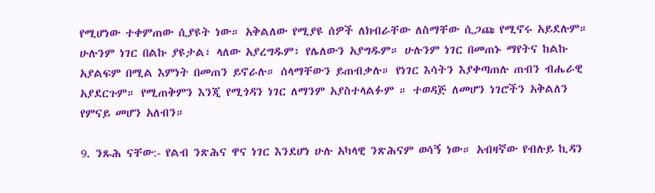የሚሆነው ተቀምጠው ሲያዩት ነው። አቅልለው የሚያዩ ሰዎች ለክብራቸው ለስማቸው ሲጋጩ የሚኖሩ አይደሉም። ሁሉንም ነገር በልኩ ያዩታል፣ ላለው አያረግዱም፣ የሌለውን አያግዱም። ሁሉንም ነገር በመጠኑ ማየትና ከልኩ አያልፍም በሚል እምነት በመጠን ይኖራሉ። ሰላማቸውን ይጠብቃሉ። የነገር እሳትን እያቀጣጠሉ ጠብን ብሔራዊ አያደርጉም። የሚጠቅምን እንጂ የሚጎዳን ነገር ለማንም አያስተላልፉም ። ተወዳጅ ለመሆን ነገሮችን አቅልለን የምናይ መሆን አለብን።

9. ንጹሕ ናቸው:- የልብ ንጽሕና ዋና ነገር እንደሆነ ሁሉ አካላዊ ንጽሕናም ወሳኝ ነው። አብዛኛው የብሉይ ኪዳን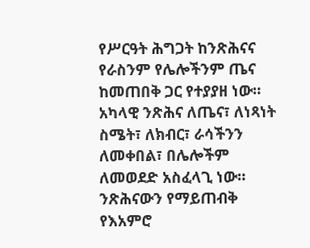የሥርዓት ሕግጋት ከንጽሕናና የራስንም የሌሎችንም ጤና ከመጠበቅ ጋር የተያያዘ ነው። አካላዊ ንጽሕና ለጤና፣ ለነጻነት ስሜት፣ ለክብር፣ ራሳችንን ለመቀበል፣ በሌሎችም ለመወደድ አስፈላጊ ነው። ንጽሕናውን የማይጠብቅ የእአምሮ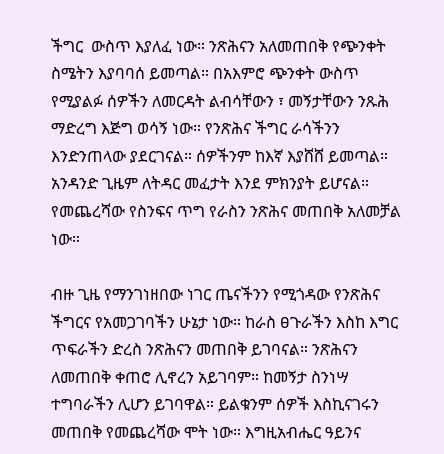ችግር  ውስጥ እያለፈ ነው። ንጽሕናን አለመጠበቅ የጭንቀት  ስሜትን እያባባሰ ይመጣል። በአእምሮ ጭንቀት ውስጥ የሚያልፉ ሰዎችን ለመርዳት ልብሳቸውን ፣ መኝታቸውን ንጹሕ ማድረግ እጅግ ወሳኝ ነው። የንጽሕና ችግር ራሳችንን እንድንጠላው ያደርገናል። ሰዎችንም ከእኛ እያሸሸ ይመጣል። አንዳንድ ጊዜም ለትዳር መፈታት እንደ ምክንያት ይሆናል። የመጨረሻው የስንፍና ጥግ የራስን ንጽሕና መጠበቅ አለመቻል ነው።

ብዙ ጊዜ የማንገነዘበው ነገር ጤናችንን የሚጎዳው የንጽሕና ችግርና የአመጋገባችን ሁኔታ ነው። ከራስ ፀጉራችን እስከ እግር ጥፍራችን ድረስ ንጽሕናን መጠበቅ ይገባናል። ንጽሕናን ለመጠበቅ ቀጠሮ ሊኖረን አይገባም። ከመኝታ ስንነሣ ተግባራችን ሊሆን ይገባዋል። ይልቁንም ሰዎች እስኪናገሩን መጠበቅ የመጨረሻው ሞት ነው። እግዚአብሔር ዓይንና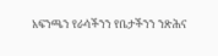አፍንጫን የራሳችንን የቤታችንን ንጽሕና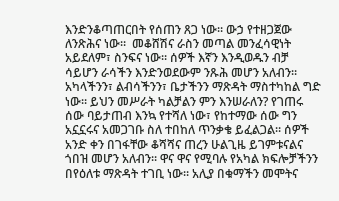እንድንቆጣጠርበት የሰጠን ጸጋ ነው። ውኃ የተዘጋጀው ለንጽሕና ነው።  መቆሸሽና ራስን መጣል መንፈሳዊነት አይደለም፣ ስንፍና ነው። ሰዎች እኛን እንዲወዱን ብቻ ሳይሆን ራሳችን እንድንወደውም ንጹሕ መሆን አለብን። አካላችንን፣ ልብሳችንን፣ ቤታችንን ማጽዳት ማስተካከል ግድ ነው። ይህን መሥራት ካልቻልን ምን እንሠራለን? የገጠሩ ሰው ባይታጠብ እንኳ የተሻለ ነው፣ የከተማው ሰው ግን አኗኗሩና አመጋገቡ ስለ ተበከለ ጥንቃቄ ይፈልጋል። ሰዎች አንድ ቀን በገፋቸው ቆሻሻና ጠረን ሁልጊዜ ይገምቱናልና ጎበዝ መሆን አለብን። ዋና ዋና የሚባሉ የአካል ክፍሎቻችንን በየዕለቱ ማጽዳት ተገቢ ነው። አሊያ በቁማችን መሞትና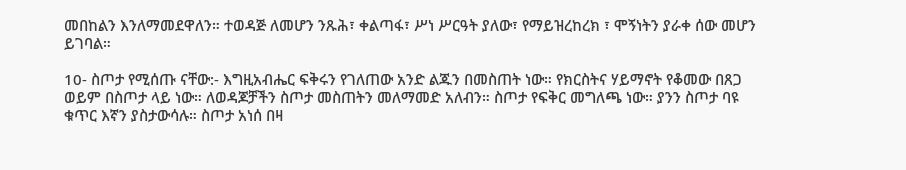መበከልን እንለማመደዋለን። ተወዳጅ ለመሆን ንጹሕ፣ ቀልጣፋ፣ ሥነ ሥርዓት ያለው፣ የማይዝረከረክ ፣ ሞኝነትን ያራቀ ሰው መሆን ይገባል።

10- ስጦታ የሚሰጡ ናቸው:- እግዚአብሔር ፍቅሩን የገለጠው አንድ ልጁን በመስጠት ነው። የክርስትና ሃይማኖት የቆመው በጸጋ ወይም በስጦታ ላይ ነው። ለወዳጆቻችን ስጦታ መስጠትን መለማመድ አለብን። ስጦታ የፍቅር መግለጫ ነው። ያንን ስጦታ ባዩ ቁጥር እኛን ያስታውሳሉ። ስጦታ አነሰ በዛ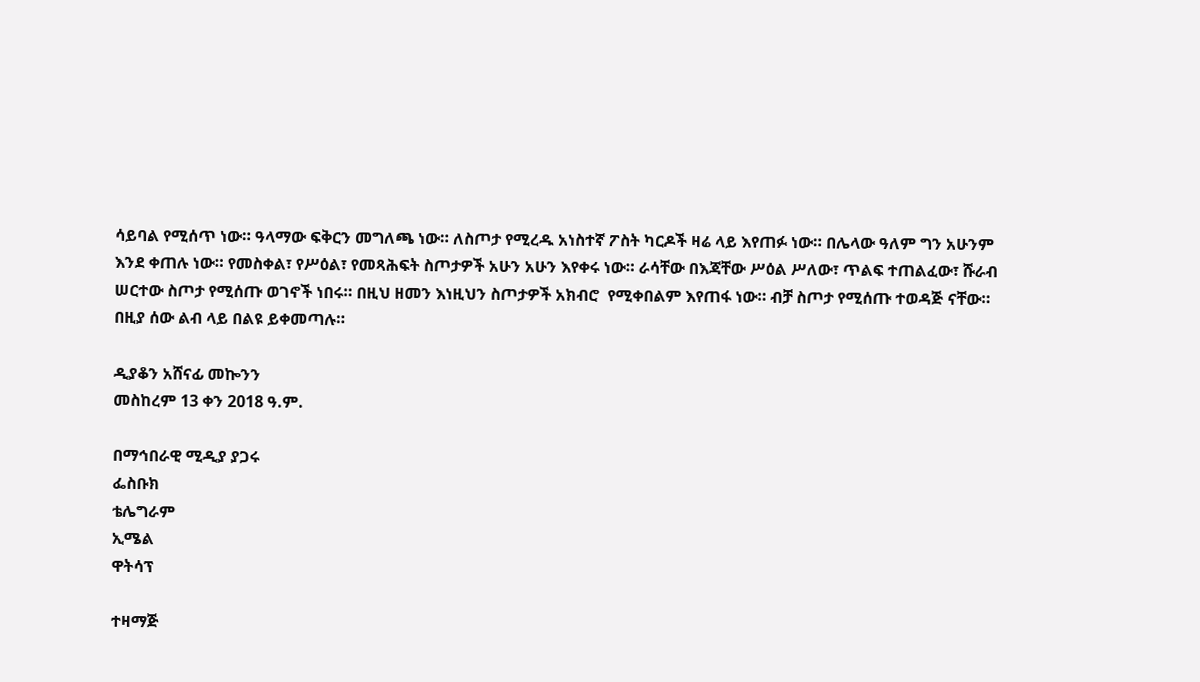ሳይባል የሚሰጥ ነው። ዓላማው ፍቅርን መግለጫ ነው። ለስጦታ የሚረዱ አነስተኛ ፖስት ካርዶች ዛሬ ላይ እየጠፉ ነው። በሌላው ዓለም ግን አሁንም እንደ ቀጠሉ ነው። የመስቀል፣ የሥዕል፣ የመጻሕፍት ስጦታዎች አሁን አሁን እየቀሩ ነው። ራሳቸው በእጃቸው ሥዕል ሥለው፣ ጥልፍ ተጠልፈው፣ ሹራብ ሠርተው ስጦታ የሚሰጡ ወገኖች ነበሩ። በዚህ ዘመን እነዚህን ስጦታዎች አክብሮ  የሚቀበልም እየጠፋ ነው። ብቻ ስጦታ የሚሰጡ ተወዳጅ ናቸው። በዚያ ሰው ልብ ላይ በልዩ ይቀመጣሉ።

ዲያቆን አሸናፊ መኰንን
መስከረም 13 ቀን 2018 ዓ.ም.

በማኅበራዊ ሚዲያ ያጋሩ
ፌስቡክ
ቴሌግራም
ኢሜል
ዋትሳፕ

ተዛማጅ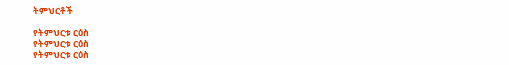ትምህርቶች

የትምህርቱ ርዕስ
የትምህርቱ ርዕስ
የትምህርቱ ርዕስ